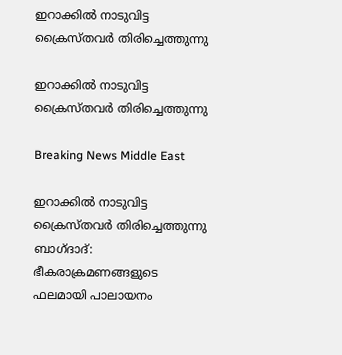ഇറാക്കില്‍ നാടുവിട്ട ക്രൈസ്തവര്‍ തിരിച്ചെത്തുന്നു

ഇറാക്കില്‍ നാടുവിട്ട ക്രൈസ്തവര്‍ തിരിച്ചെത്തുന്നു

Breaking News Middle East

ഇറാക്കില്‍ നാടുവിട്ട ക്രൈസ്തവര്‍ തിരിച്ചെത്തുന്നു
ബാഗ്ദാദ്: ഭീകരാക്രമണങ്ങളുടെ ഫലമായി പാലായനം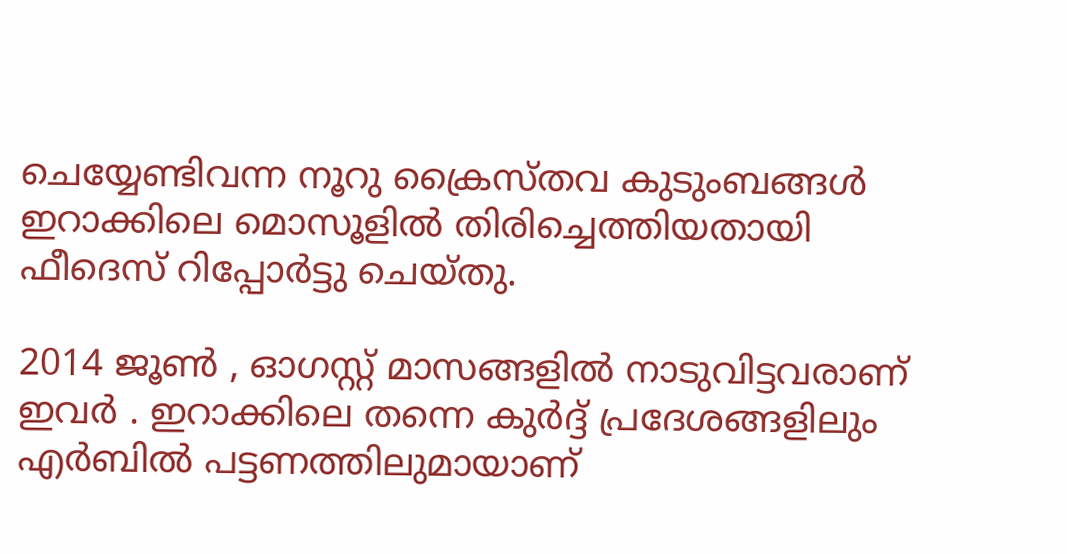ചെയ്യേണ്ടിവന്ന നൂറു ക്രൈസ്തവ കുടുംബങ്ങള്‍ ഇറാക്കിലെ മൊസൂളില്‍ തിരിച്ചെത്തിയതായി ഫീദെസ് റിപ്പോര്‍ട്ടു ചെയ്തു.

2014 ജൂണ്‍ ‍, ഓഗസ്റ്റ് മാസങ്ങളില്‍ നാടുവിട്ടവരാണ് ഇവര്‍ ‍. ഇറാക്കിലെ തന്നെ കുര്‍ദ്ദ് പ്രദേശങ്ങളിലും എര്‍ബില്‍ പട്ടണത്തിലുമായാണ്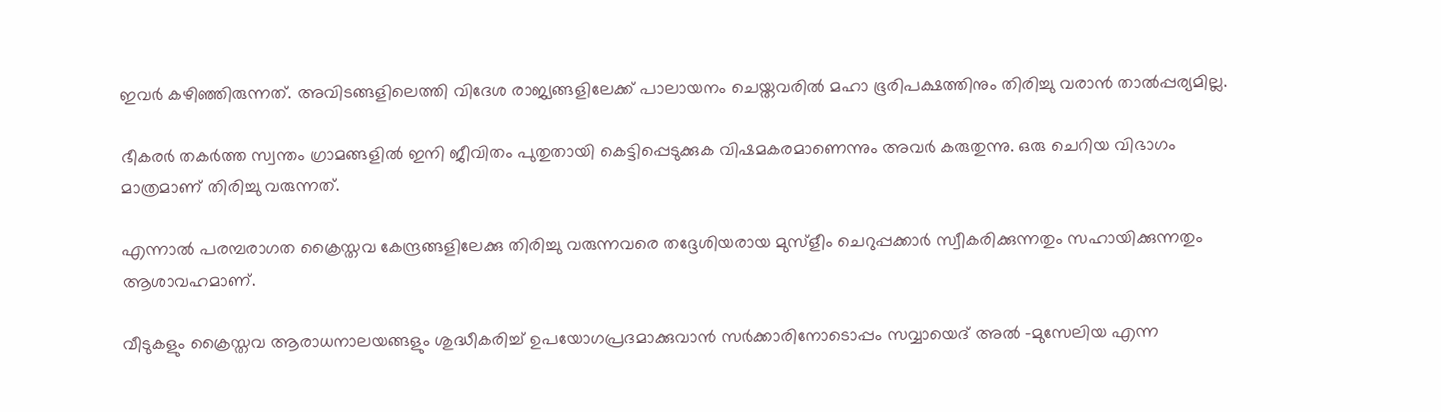ഇവര്‍ കഴിഞ്ഞിരുന്നത്. അവിടങ്ങളിലെത്തി വിദേശ രാജ്യങ്ങളിലേക്ക് പാലായനം ചെയ്തവരില്‍ മഹാ ഭൂരിപക്ഷത്തിനും തിരിച്ചു വരാന്‍ താല്‍പ്പര്യമില്ല.

ഭീകരര്‍ തകര്‍ത്ത സ്വന്തം ഗ്രാമങ്ങളില്‍ ഇനി ജീവിതം പുതുതായി കെട്ടിപ്പെടുക്കുക വിഷമകരമാണെന്നും അവര്‍ കരുതുന്നു. ഒരു ചെറിയ വിഭാഗം മാത്രമാണ് തിരിച്ചു വരുന്നത്.

എന്നാല്‍ പരമ്പരാഗത ക്രൈസ്തവ കേന്ദ്രങ്ങളിലേക്കു തിരിച്ചു വരുന്നവരെ തദ്ദേശിയരായ മുസ്ളീം ചെറുപ്പക്കാര്‍ സ്വീകരിക്കുന്നതും സഹായിക്കുന്നതും ആശാവഹമാണ്.

വീടുകളും ക്രൈസ്തവ ആരാധനാലയങ്ങളും ശുദ്ധീകരിച്ച് ഉപയോഗപ്രദമാക്കുവാന്‍ സര്‍ക്കാരിനോടൊപ്പം സവ്വായെദ് അല്‍ ‍-മുസേലിയ എന്ന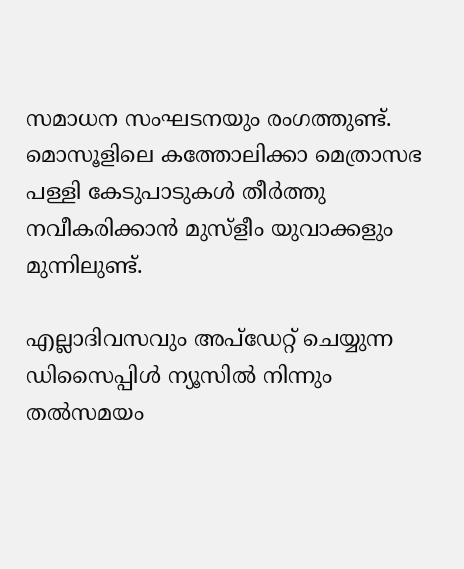സമാധന സംഘടനയും രംഗത്തുണ്ട്. മൊസൂളിലെ കത്തോലിക്കാ മെത്രാസഭ പള്ളി കേടുപാടുകള്‍ തീര്‍ത്തു നവീകരിക്കാന്‍ മുസ്ളീം യുവാക്കളും മുന്നിലുണ്ട്.

എല്ലാദിവസവും അപ്ഡേറ്റ് ചെയ്യുന്ന ഡിസൈപ്പിൾ ന്യൂസിൽ നിന്നും തൽസമയം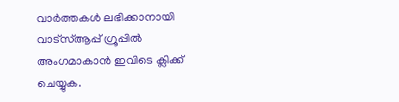വാർത്തകൾ ലഭിക്കാനായി വാട്സ്ആപ്പ് ഗ്രൂപ്പിൽ അംഗമാകാൻ ഇവിടെ ക്ലിക്ക് ചെയ്യുക.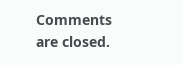Comments are closed.